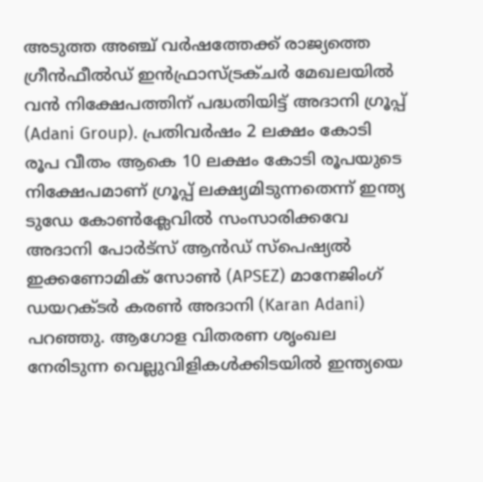അടുത്ത അഞ്ച് വർഷത്തേക്ക് രാജ്യത്തെ ഗ്രീൻഫീൽഡ് ഇൻഫ്രാസ്ട്രക്ചർ മേഖലയിൽ വൻ നിക്ഷേപത്തിന് പദ്ധതിയിട്ട് അദാനി ഗ്രൂപ്പ് (Adani Group). പ്രതിവർഷം 2 ലക്ഷം കോടി രൂപ വീതം ആകെ 10 ലക്ഷം കോടി രൂപയുടെ നിക്ഷേപമാണ് ഗ്രൂപ്പ് ലക്ഷ്യമിടുന്നതെന്ന് ഇന്ത്യ ടുഡേ കോൺക്ലേവിൽ സംസാരിക്കവേ അദാനി പോർട്സ് ആൻഡ് സ്പെഷ്യൽ ഇക്കണോമിക് സോൺ (APSEZ) മാനേജിംഗ് ഡയറക്ടർ കരൺ അദാനി (Karan Adani) പറഞ്ഞു. ആഗോള വിതരണ ശൃംഖല നേരിടുന്ന വെല്ലുവിളികൾക്കിടയിൽ ഇന്ത്യയെ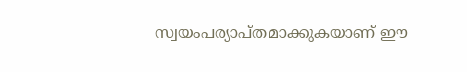സ്വയംപര്യാപ്തമാക്കുകയാണ് ഈ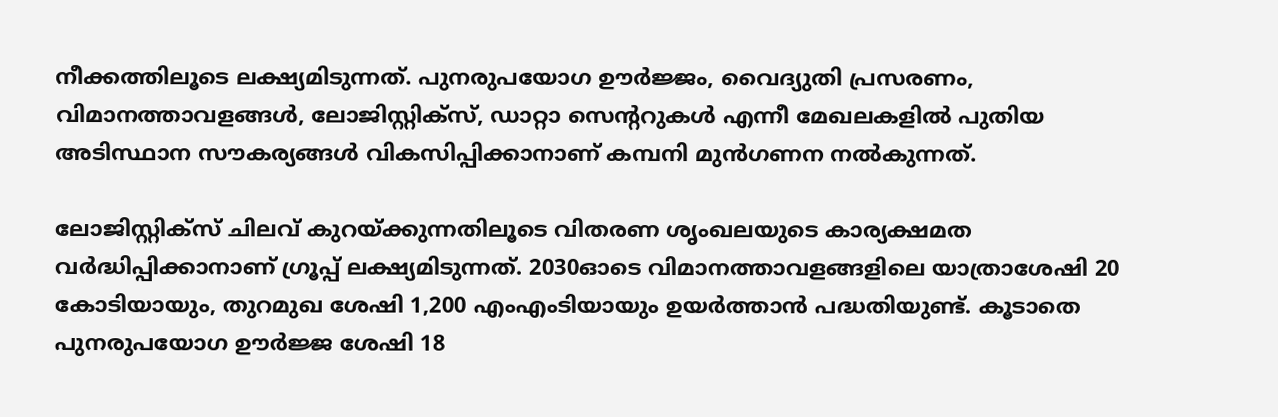നീക്കത്തിലൂടെ ലക്ഷ്യമിടുന്നത്. പുനരുപയോഗ ഊർജ്ജം, വൈദ്യുതി പ്രസരണം, വിമാനത്താവളങ്ങൾ, ലോജിസ്റ്റിക്സ്, ഡാറ്റാ സെന്ററുകൾ എന്നീ മേഖലകളിൽ പുതിയ അടിസ്ഥാന സൗകര്യങ്ങൾ വികസിപ്പിക്കാനാണ് കമ്പനി മുൻഗണന നൽകുന്നത്.

ലോജിസ്റ്റിക്സ് ചിലവ് കുറയ്ക്കുന്നതിലൂടെ വിതരണ ശൃംഖലയുടെ കാര്യക്ഷമത വർദ്ധിപ്പിക്കാനാണ് ഗ്രൂപ്പ് ലക്ഷ്യമിടുന്നത്. 2030ഓടെ വിമാനത്താവളങ്ങളിലെ യാത്രാശേഷി 20 കോടിയായും, തുറമുഖ ശേഷി 1,200 എംഎംടിയായും ഉയർത്താൻ പദ്ധതിയുണ്ട്. കൂടാതെ പുനരുപയോഗ ഊർജ്ജ ശേഷി 18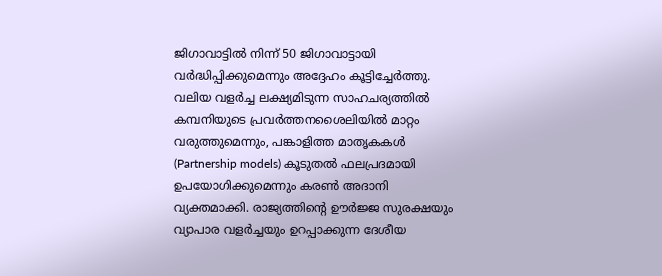ജിഗാവാട്ടിൽ നിന്ന് 50 ജിഗാവാട്ടായി വർദ്ധിപ്പിക്കുമെന്നും അദ്ദേഹം കൂട്ടിച്ചേർത്തു. വലിയ വളർച്ച ലക്ഷ്യമിടുന്ന സാഹചര്യത്തിൽ കമ്പനിയുടെ പ്രവർത്തനശൈലിയിൽ മാറ്റം വരുത്തുമെന്നും, പങ്കാളിത്ത മാതൃകകൾ (Partnership models) കൂടുതൽ ഫലപ്രദമായി ഉപയോഗിക്കുമെന്നും കരൺ അദാനി വ്യക്തമാക്കി. രാജ്യത്തിന്റെ ഊർജ്ജ സുരക്ഷയും വ്യാപാര വളർച്ചയും ഉറപ്പാക്കുന്ന ദേശീയ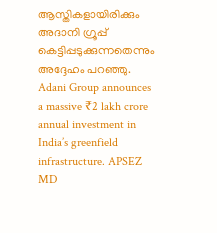ആസ്തികളായിരിക്കും അദാനി ഗ്രൂപ്പ് കെട്ടിപ്പടുക്കുന്നതെന്നും അദ്ദേഹം പറഞ്ഞു.
Adani Group announces a massive ₹2 lakh crore annual investment in India’s greenfield infrastructure. APSEZ MD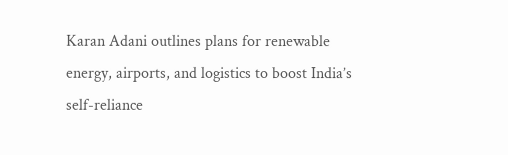Karan Adani outlines plans for renewable energy, airports, and logistics to boost India’s self-reliance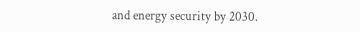and energy security by 2030.